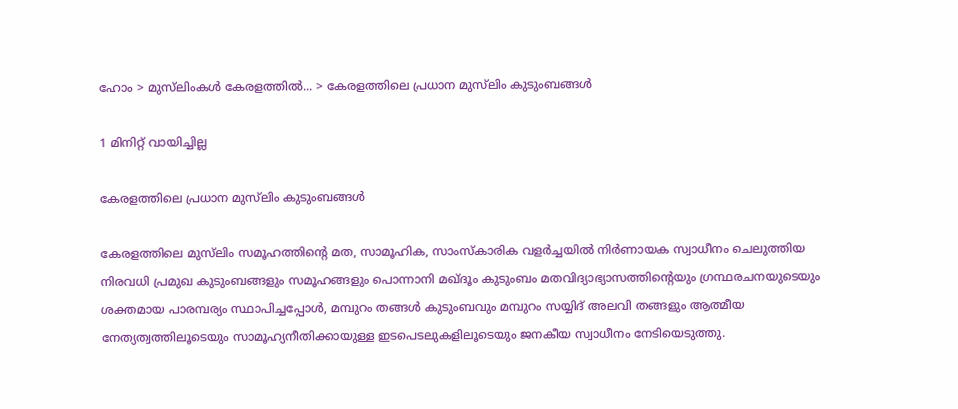ഹോം > മുസ്‌ലിംകള്‍ കേരളത്തില്‍... > കേരളത്തിലെ പ്രധാന മുസ്‌ലിം കുടുംബങ്ങള്‍

1 മിനിറ്റ് വായിച്ചില്ല

കേരളത്തിലെ പ്രധാന മുസ്‌ലിം കുടുംബങ്ങള്‍

കേരളത്തിലെ മുസ്‌ലിം സമൂഹത്തിന്റെ മത, സാമൂഹിക, സാംസ്‌കാരിക വളര്‍ച്ചയില്‍ നിര്‍ണായക സ്വാധീനം ചെലുത്തിയ നിരവധി പ്രമുഖ കുടുംബങ്ങളും സമൂഹങ്ങളും പൊന്നാനി മഖ്ദൂം കുടുംബം മതവിദ്യാഭ്യാസത്തിന്റെയും ഗ്രന്ഥരചനയുടെയും ശക്തമായ പാരമ്പര്യം സ്ഥാപിച്ചപ്പോള്‍, മമ്പുറം തങ്ങള്‍ കുടുംബവും മമ്പുറം സയ്യിദ് അലവി തങ്ങളും ആത്മീയ നേത്യത്വത്തിലൂടെയും സാമൂഹ്യനീതിക്കായുള്ള ഇടപെടലുകളിലൂടെയും ജനകീയ സ്വാധീനം നേടിയെടുത്തു.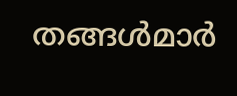തങ്ങള്‍മാര്‍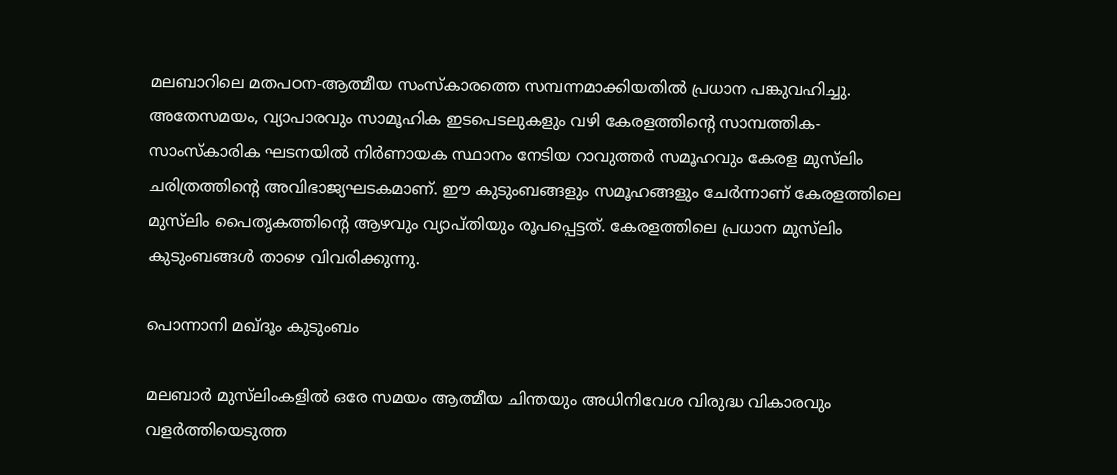മലബാറിലെ മതപഠന-ആത്മീയ സംസ്‌കാരത്തെ സമ്പന്നമാക്കിയതില്‍ പ്രധാന പങ്കുവഹിച്ചു. അതേസമയം, വ്യാപാരവും സാമൂഹിക ഇടപെടലുകളും വഴി കേരളത്തിന്റെ സാമ്പത്തിക-സാംസ്‌കാരിക ഘടനയില്‍ നിര്‍ണായക സ്ഥാനം നേടിയ റാവുത്തര്‍ സമൂഹവും കേരള മുസ്‌ലിം ചരിത്രത്തിന്റെ അവിഭാജ്യഘടകമാണ്. ഈ കുടുംബങ്ങളും സമൂഹങ്ങളും ചേര്‍ന്നാണ് കേരളത്തിലെ മുസ്‌ലിം പൈതൃകത്തിന്റെ ആഴവും വ്യാപ്തിയും രൂപപ്പെട്ടത്. കേരളത്തിലെ പ്രധാന മുസ്‌ലിം കുടുംബങ്ങള്‍ താഴെ വിവരിക്കുന്നു.

പൊന്നാനി മഖ്ദൂം കുടുംബം

മലബാര്‍ മുസ്‌ലിംകളില്‍ ഒരേ സമയം ആത്മീയ ചിന്തയും അധിനിവേശ വിരുദ്ധ വികാരവും വളര്‍ത്തിയെടുത്ത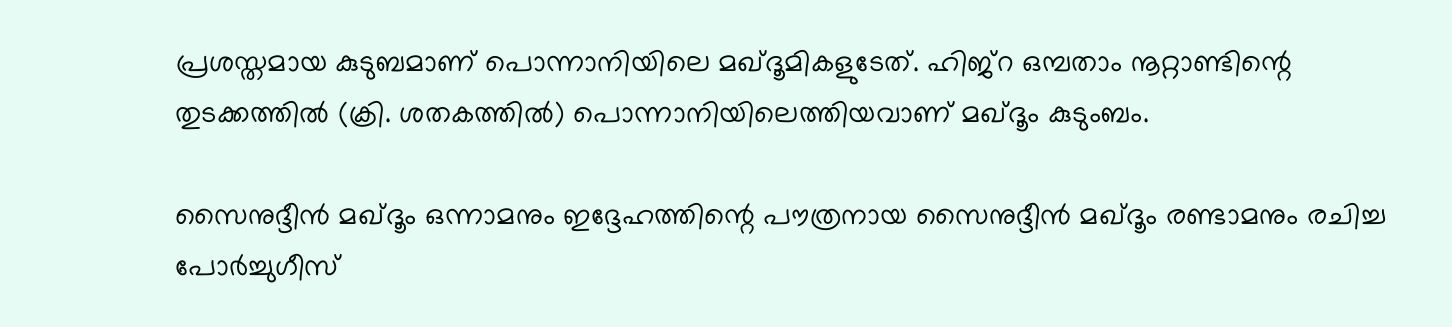പ്രശസ്തമായ കുടുബമാണ് പൊന്നാനിയിലെ മഖ്ദൂമികളുടേത്. ഹിജ്‌റ ഒമ്പതാം നൂറ്റാണ്ടിന്റെ തുടക്കത്തില്‍ (ക്രി. ശതകത്തില്‍) പൊന്നാനിയിലെത്തിയവാണ് മഖ്ദൂം കുടുംബം.

സൈനുദ്ദീന്‍ മഖ്ദൂം ഒന്നാമനും ഇദ്ദേഹത്തിന്റെ പൗത്രനായ സൈനുദ്ദീന്‍ മഖ്ദൂം രണ്ടാമനും രചിച്ച പോര്‍ച്ചുഗീസ്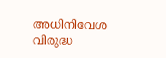അധിനിവേശ വിരുദ്ധ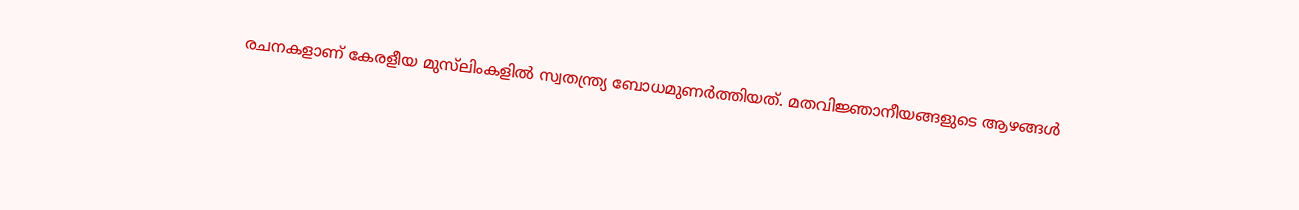രചനകളാണ് കേരളീയ മുസ്‌ലിംകളില്‍ സ്വതന്ത്ര്യ ബോധമുണര്‍ത്തിയത്. മതവിജ്ഞാനീയങ്ങളുടെ ആഴങ്ങള്‍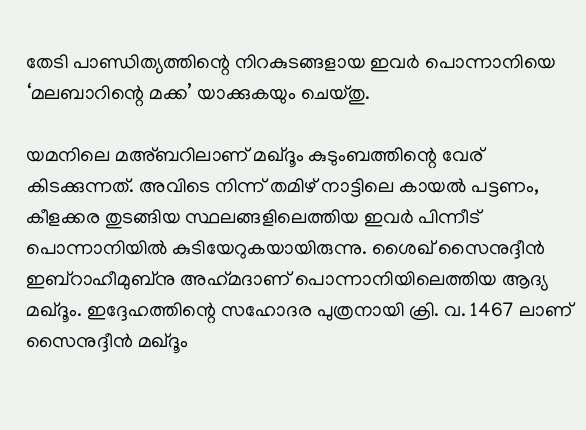തേടി പാണ്ഡിത്യത്തിന്റെ നിറകുടങ്ങളായ ഇവര്‍ പൊന്നാനിയെ ‘മലബാറിന്റെ മക്ക’ യാക്കുകയും ചെയ്തു.

യമനിലെ മഅ്ബറിലാണ് മഖ്ദൂം കുടുംബത്തിന്റെ വേര് കിടക്കുന്നത്. അവിടെ നിന്ന് തമിഴ് നാട്ടിലെ കായല്‍ പട്ടണം, കീളക്കര തുടങ്ങിയ സ്ഥലങ്ങളിലെത്തിയ ഇവര്‍ പിന്നീട് പൊന്നാനിയില്‍ കുടിയേറുകയായിരുന്നു. ശൈഖ് സൈനുദ്ദീന്‍ ഇബ്‌റാഹീമുബ്‌നു അഹ്‌മദാണ് പൊന്നാനിയിലെത്തിയ ആദ്യ മഖ്ദൂം. ഇദ്ദേഹത്തിന്റെ സഹോദര പുത്രനായി ക്രി. വ. 1467 ലാണ് സൈനുദ്ദീന്‍ മഖ്ദൂം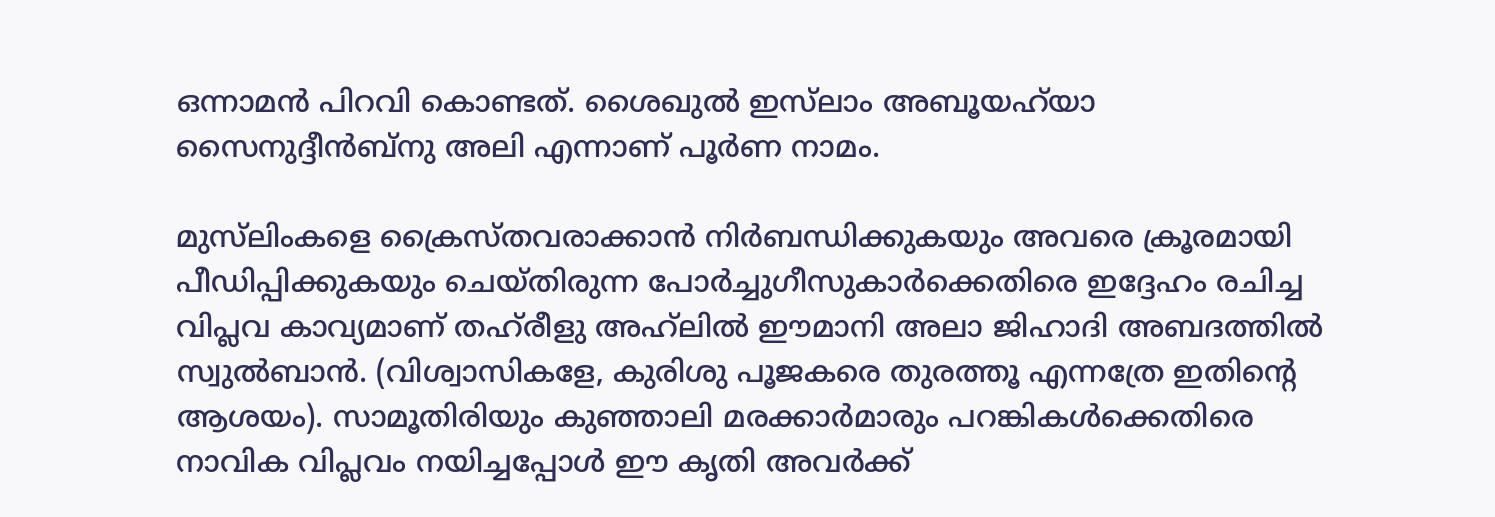ഒന്നാമന്‍ പിറവി കൊണ്ടത്. ശൈഖുല്‍ ഇസ്‌ലാം അബൂയഹ്‌യാ സൈനുദ്ദീന്‍ബ്‌നു അലി എന്നാണ് പൂര്‍ണ നാമം.

മുസ്‌ലിംകളെ ക്രൈസ്തവരാക്കാന്‍ നിര്‍ബന്ധിക്കുകയും അവരെ ക്രൂരമായി പീഡിപ്പിക്കുകയും ചെയ്തിരുന്ന പോര്‍ച്ചുഗീസുകാര്‍ക്കെതിരെ ഇദ്ദേഹം രചിച്ച വിപ്ലവ കാവ്യമാണ് തഹ്‌രീളു അഹ്‌ലില്‍ ഈമാനി അലാ ജിഹാദി അബദത്തില്‍ സ്വുല്‍ബാന്‍. (വിശ്വാസികളേ, കുരിശു പൂജകരെ തുരത്തൂ എന്നത്രേ ഇതിന്റെ ആശയം). സാമൂതിരിയും കുഞ്ഞാലി മരക്കാര്‍മാരും പറങ്കികള്‍ക്കെതിരെ നാവിക വിപ്ലവം നയിച്ചപ്പോള്‍ ഈ കൃതി അവര്‍ക്ക്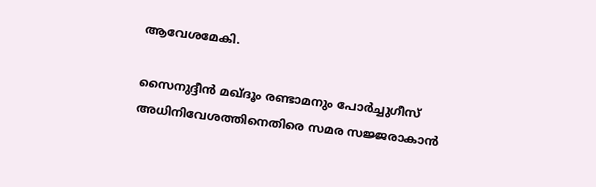ആവേശമേകി.

സൈനുദ്ദീന്‍ മഖ്ദൂം രണ്ടാമനും പോര്‍ച്ചുഗീസ് അധിനിവേശത്തിനെതിരെ സമര സജ്ജരാകാന്‍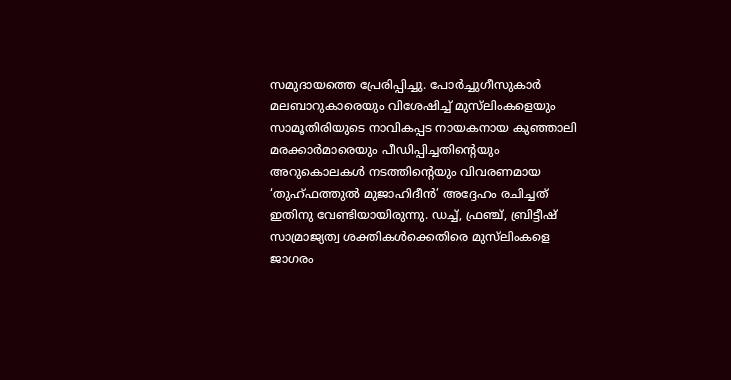സമുദായത്തെ പ്രേരിപ്പിച്ചു. പോര്‍ച്ചുഗീസുകാര്‍ മലബാറുകാരെയും വിശേഷിച്ച് മുസ്‌ലിംകളെയും സാമൂതിരിയുടെ നാവികപ്പട നായകനായ കുഞ്ഞാലി മരക്കാര്‍മാരെയും പീഡിപ്പിച്ചതിന്റെയും അറുകൊലകള്‍ നടത്തിന്റെയും വിവരണമായ ‘തുഹ്ഫത്തുല്‍ മുജാഹിദീന്‍’ അദ്ദേഹം രചിച്ചത് ഇതിനു വേണ്ടിയായിരുന്നു. ഡച്ച്, ഫ്രഞ്ച്, ബ്രിട്ടീഷ് സാമ്രാജ്യത്വ ശക്തികള്‍ക്കെതിരെ മുസ്‌ലിംകളെ ജാഗരം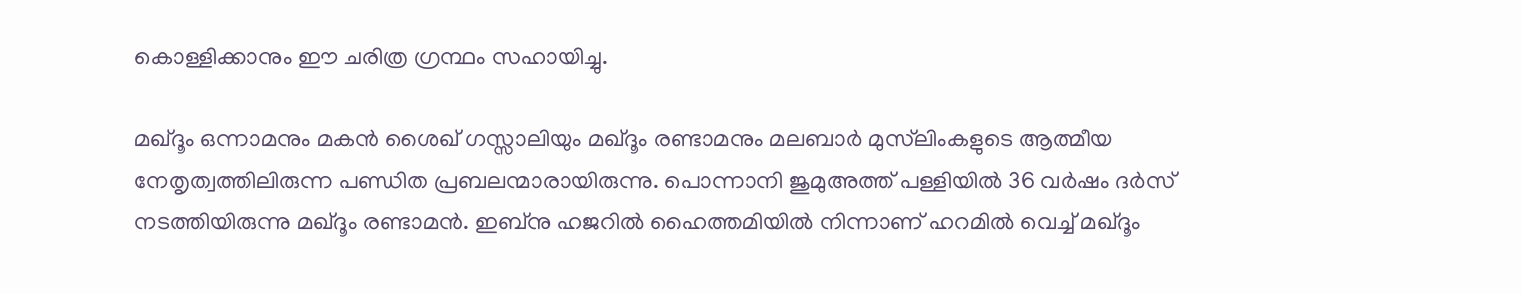കൊള്ളിക്കാനും ഈ ചരിത്ര ഗ്രന്ഥം സഹായിച്ചു.

മഖ്ദൂം ഒന്നാമനും മകന്‍ ശൈഖ് ഗസ്സാലിയും മഖ്ദൂം രണ്ടാമനും മലബാര്‍ മുസ്‌ലിംകളുടെ ആത്മീയ നേതൃത്വത്തിലിരുന്ന പണ്ഡിത പ്രബലന്മാരായിരുന്നു. പൊന്നാനി ജുമുഅത്ത് പള്ളിയില്‍ 36 വര്‍ഷം ദര്‍സ് നടത്തിയിരുന്നു മഖ്ദൂം രണ്ടാമന്‍. ഇബ്‌നു ഹജറില്‍ ഹൈത്തമിയില്‍ നിന്നാണ് ഹറമില്‍ വെച്ച് മഖ്ദൂം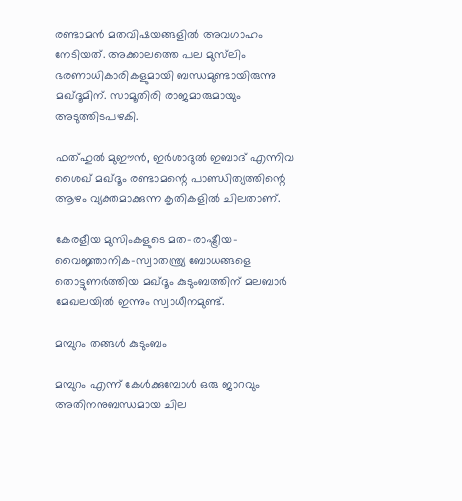രണ്ടാമന്‍ മതവിഷയങ്ങളില്‍ അവഗാഹം നേടിയത്. അക്കാലത്തെ പല മുസ്‌ലിം ഭരണാധികാരികളുമായി ബന്ധമുണ്ടായിരുന്നു മഖ്ദൂമിന്. സാമൂതിരി രാജമാരുമായും അടുത്തിടപഴകി.

ഫത്ഹുല്‍ മുഈന്‍, ഇര്‍ശാദുല്‍ ഇബാദ് എന്നിവ ശൈഖ് മഖ്ദൂം രണ്ടാമന്റെ പാണ്ഡിത്യത്തിന്റെ ആഴം വ്യക്തമാക്കുന്ന കൃതികളില്‍ ചിലതാണ്.

കേരളീയ മുസിംകളുടെ മത-രാഷ്ട്രീയ-വൈജ്ഞാനിക-സ്വാതന്ത്ര്യ ബോധങ്ങളെ തൊട്ടുണര്‍ത്തിയ മഖ്ദൂം കുടുംബത്തിന് മലബാര്‍ മേഖലയില്‍ ഇന്നും സ്വാധീനമുണ്ട്.

മമ്പുറം തങ്ങള്‍ കുടുംബം

മമ്പുറം എന്ന് കേള്‍ക്കുമ്പോള്‍ ഒരു ജാറവും അതിനനുബന്ധമായ ചില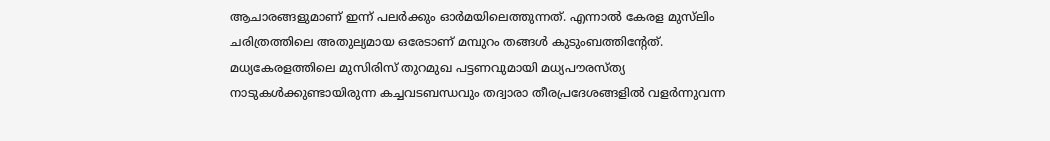ആചാരങ്ങളുമാണ് ഇന്ന് പലര്‍ക്കും ഓര്‍മയിലെത്തുന്നത്. എന്നാല്‍ കേരള മുസ്‌ലിം ചരിത്രത്തിലെ അതുല്യമായ ഒരേടാണ് മമ്പുറം തങ്ങള്‍ കുടുംബത്തിന്റേത്. മധ്യകേരളത്തിലെ മുസിരിസ് തുറമുഖ പട്ടണവുമായി മധ്യപൗരസ്ത്യ നാടുകള്‍ക്കുണ്ടായിരുന്ന കച്ചവടബന്ധവും തദ്വാരാ തീരപ്രദേശങ്ങളില്‍ വളര്‍ന്നുവന്ന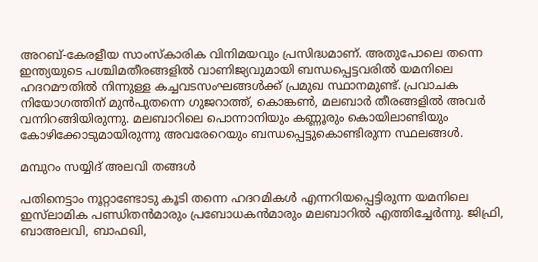അറബ്-കേരളീയ സാംസ്‌കാരിക വിനിമയവും പ്രസിദ്ധമാണ്. അതുപോലെ തന്നെ ഇന്ത്യയുടെ പശ്ചിമതീരങ്ങളില്‍ വാണിജ്യവുമായി ബന്ധപ്പെട്ടവരില്‍ യമനിലെ ഹദറമൗതില്‍ നിന്നുള്ള കച്ചവടസംഘങ്ങള്‍ക്ക് പ്രമുഖ സ്ഥാനമുണ്ട്. പ്രവാചക നിയോഗത്തിന് മുന്‍പുതന്നെ ഗുജറാത്ത്, കൊങ്കണ്‍, മലബാര്‍ തീരങ്ങളില്‍ അവര്‍ വന്നിറങ്ങിയിരുന്നു. മലബാറിലെ പൊന്നാനിയും കണ്ണൂരും കൊയിലാണ്ടിയും കോഴിക്കോടുമായിരുന്നു അവരേറെയും ബന്ധപ്പെട്ടുകൊണ്ടിരുന്ന സ്ഥലങ്ങള്‍.

മമ്പുറം സയ്യിദ് അലവി തങ്ങള്‍

പതിനെട്ടാം നൂറ്റാണ്ടോടു കൂടി തന്നെ ഹദറമികള്‍ എന്നറിയപ്പെട്ടിരുന്ന യമനിലെ ഇസ്‌ലാമിക പണ്ഡിതന്‍മാരും പ്രബോധകന്‍മാരും മലബാറില്‍ എത്തിച്ചേര്‍ന്നു. ജിഫ്രി, ബാഅലവി, ബാഫഖി,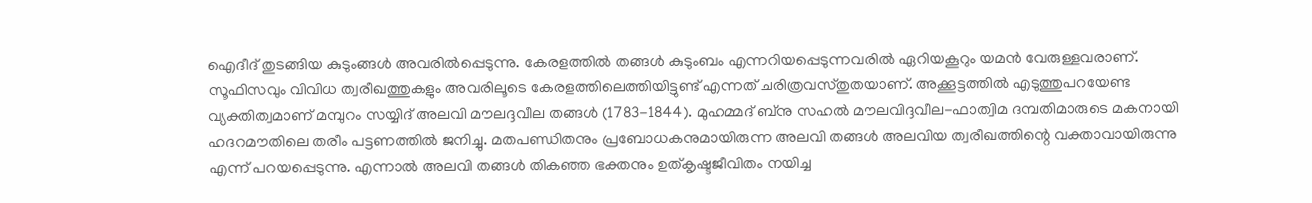ഐദീദ് തുടങ്ങിയ കുടുംങ്ങള്‍ അവരില്‍പ്പെടുന്നു. കേരളത്തില്‍ തങ്ങള്‍ കുടുംബം എന്നറിയപ്പെടുന്നവരില്‍ ഏറിയകൂറും യമന്‍ വേരുള്ളവരാണ്. സൂഫിസവും വിവിധ ത്വരീഖത്തുകളും അവരിലൂടെ കേരളത്തിലെത്തിയിട്ടുണ്ട് എന്നത് ചരിത്രവസ്തുതയാണ്. അക്കൂട്ടത്തില്‍ എടുത്തുപറയേണ്ട വ്യക്തിത്വമാണ് മമ്പുറം സയ്യിദ് അലവി മൗലദ്ദവീല തങ്ങള്‍ (1783-1844). മുഹമ്മദ് ബ്‌നു സഹല്‍ മൗലവിദ്ദവീല-ഫാത്വിമ ദമ്പതിമാരുടെ മകനായി ഹദറമൗതിലെ തരീം പട്ടണത്തില്‍ ജനിച്ചു. മതപണ്ഡിതനും പ്രബോധകനുമായിരുന്ന അലവി തങ്ങള്‍ അലവിയ ത്വരീഖത്തിന്റെ വക്താവായിരുന്നു എന്ന് പറയപ്പെടുന്നു. എന്നാല്‍ അലവി തങ്ങള്‍ തികഞ്ഞ ഭക്തനും ഉത്കൃഷ്ടജീവിതം നയിച്ച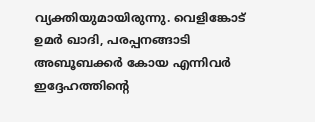വ്യക്തിയുമായിരുന്നു. വെളിങ്കോട് ഉമര്‍ ഖാദി, പരപ്പനങ്ങാടി അബൂബക്കര്‍ കോയ എന്നിവര്‍ ഇദ്ദേഹത്തിന്റെ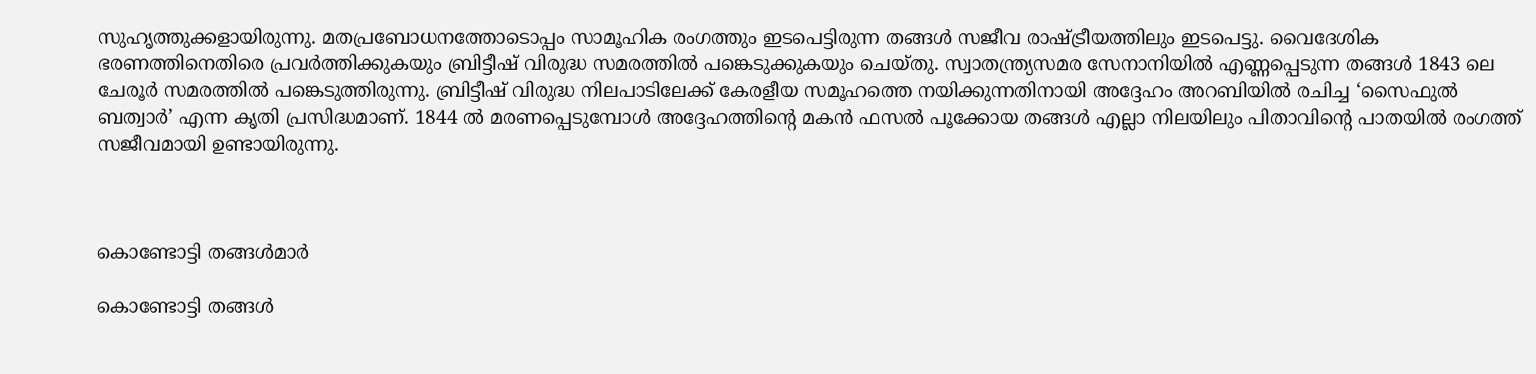സുഹൃത്തുക്കളായിരുന്നു. മതപ്രബോധനത്തോടൊപ്പം സാമൂഹിക രംഗത്തും ഇടപെട്ടിരുന്ന തങ്ങള്‍ സജീവ രാഷ്ട്രീയത്തിലും ഇടപെട്ടു. വൈദേശിക ഭരണത്തിനെതിരെ പ്രവര്‍ത്തിക്കുകയും ബ്രിട്ടീഷ് വിരുദ്ധ സമരത്തില്‍ പങ്കെടുക്കുകയും ചെയ്തു. സ്വാതന്ത്ര്യസമര സേനാനിയില്‍ എണ്ണപ്പെടുന്ന തങ്ങള്‍ 1843 ലെ ചേരൂര്‍ സമരത്തില്‍ പങ്കെടുത്തിരുന്നു. ബ്രിട്ടീഷ് വിരുദ്ധ നിലപാടിലേക്ക് കേരളീയ സമൂഹത്തെ നയിക്കുന്നതിനായി അദ്ദേഹം അറബിയില്‍ രചിച്ച ‘സൈഫുല്‍ ബത്വാര്‍’ എന്ന കൃതി പ്രസിദ്ധമാണ്. 1844 ല്‍ മരണപ്പെടുമ്പോള്‍ അദ്ദേഹത്തിന്റെ മകന്‍ ഫസല്‍ പൂക്കോയ തങ്ങള്‍ എല്ലാ നിലയിലും പിതാവിന്റെ പാതയില്‍ രംഗത്ത് സജീവമായി ഉണ്ടായിരുന്നു.



കൊണ്ടോട്ടി തങ്ങള്‍മാര്‍

കൊണ്ടോട്ടി തങ്ങള്‍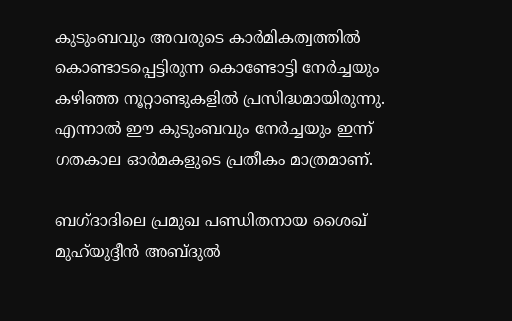കുടുംബവും അവരുടെ കാര്‍മികത്വത്തില്‍ കൊണ്ടാടപ്പെട്ടിരുന്ന കൊണ്ടോട്ടി നേര്‍ച്ചയും കഴിഞ്ഞ നൂറ്റാണ്ടുകളില്‍ പ്രസിദ്ധമായിരുന്നു. എന്നാല്‍ ഈ കുടുംബവും നേര്‍ച്ചയും ഇന്ന് ഗതകാല ഓര്‍മകളുടെ പ്രതീകം മാത്രമാണ്.

ബഗ്ദാദിലെ പ്രമുഖ പണ്ഡിതനായ ശൈഖ് മുഹ്‌യുദ്ദീന്‍ അബ്ദുല്‍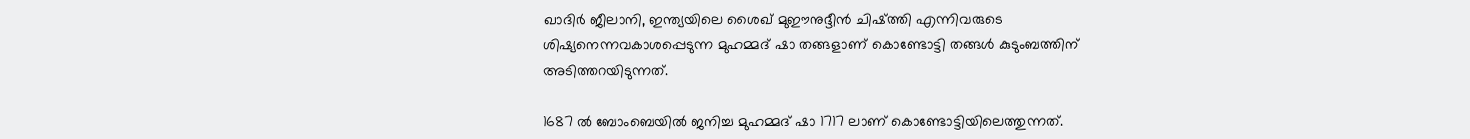ഖാദിര്‍ ജീലാനി, ഇന്ത്യയിലെ ശൈഖ് മുഈനുദ്ദീന്‍ ചിഷ്ത്തി എന്നിവരുടെ ശിഷ്യനെന്നവകാശപ്പെടുന്ന മുഹമ്മദ് ഷാ തങ്ങളാണ് കൊണ്ടോട്ടി തങ്ങള്‍ കുടുംബത്തിന് അടിത്തറയിടുന്നത്.

1687 ല്‍ ബോംബെയില്‍ ജനിച്ച മുഹമ്മദ് ഷാ 1717 ലാണ് കൊണ്ടോട്ടിയിലെത്തുന്നത്.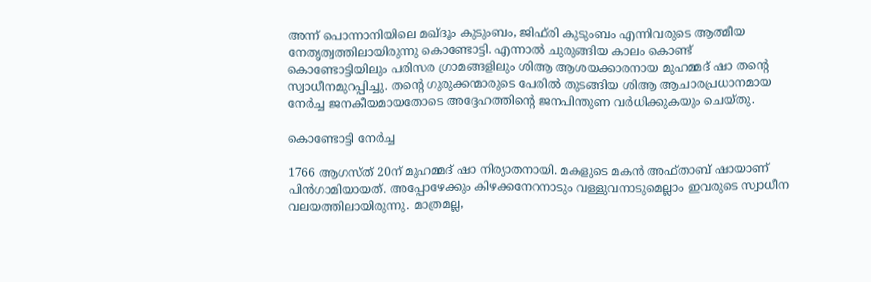അന്ന് പൊന്നാനിയിലെ മഖ്ദൂം കുടുംബം, ജിഫ്‌രി കുടുംബം എന്നിവരുടെ ആത്മീയ നേതൃത്വത്തിലായിരുന്നു കൊണ്ടോട്ടി. എന്നാല്‍ ചുരുങ്ങിയ കാലം കൊണ്ട് കൊണ്ടോട്ടിയിലും പരിസര ഗ്രാമങ്ങളിലും ശിആ ആശയക്കാരനായ മുഹമ്മദ് ഷാ തന്റെ സ്വാധീനമുറപ്പിച്ചു. തന്റെ ഗുരുക്കന്മാരുടെ പേരില്‍ തുടങ്ങിയ ശിആ ആചാരപ്രധാനമായ നേര്‍ച്ച ജനകീയമായതോടെ അദ്ദേഹത്തിന്റെ ജനപിന്തുണ വര്‍ധിക്കുകയും ചെയ്തു.

കൊണ്ടോട്ടി നേര്‍ച്ച

1766 ആഗസ്ത് 20ന് മുഹമ്മദ് ഷാ നിര്യാതനായി. മകളുടെ മകന്‍ അഫ്താബ് ഷായാണ് പിന്‍ഗാമിയായത്. അപ്പോഴേക്കും കിഴക്കനേറനാടും വള്ളുവനാടുമെല്ലാം ഇവരുടെ സ്വാധീന വലയത്തിലായിരുന്നു. മാത്രമല്ല,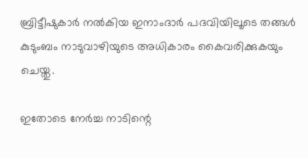ബ്രിട്ടീഷുകാര്‍ നല്‍കിയ ഇനാംദാര്‍ പദവിയിലൂടെ തങ്ങള്‍ കുടുംബം നാടുവാഴിയുടെ അധികാരം കൈവരിക്കുകയും ചെയ്തു.

ഇതോടെ നേര്‍ച്ച നാടിന്റെ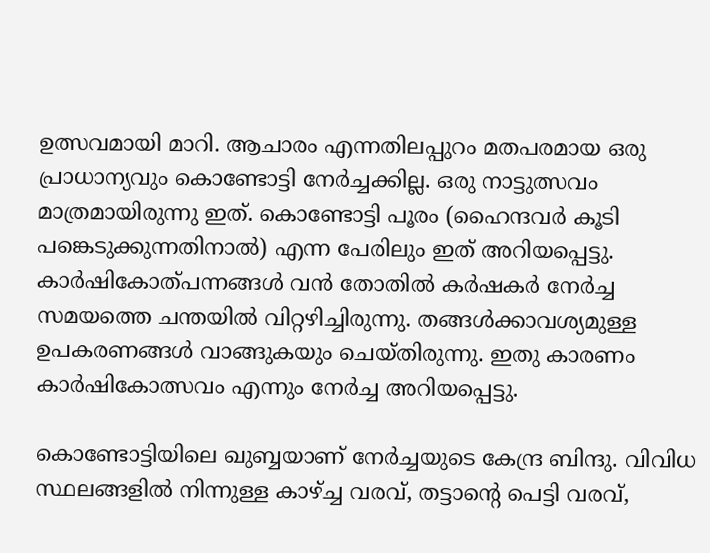ഉത്സവമായി മാറി. ആചാരം എന്നതിലപ്പുറം മതപരമായ ഒരു പ്രാധാന്യവും കൊണ്ടോട്ടി നേര്‍ച്ചക്കില്ല. ഒരു നാട്ടുത്സവം മാത്രമായിരുന്നു ഇത്. കൊണ്ടോട്ടി പൂരം (ഹൈന്ദവര്‍ കൂടി പങ്കെടുക്കുന്നതിനാല്‍) എന്ന പേരിലും ഇത് അറിയപ്പെട്ടു. കാര്‍ഷികോത്പന്നങ്ങള്‍ വന്‍ തോതില്‍ കര്‍ഷകര്‍ നേര്‍ച്ച സമയത്തെ ചന്തയില്‍ വിറ്റഴിച്ചിരുന്നു. തങ്ങള്‍ക്കാവശ്യമുള്ള ഉപകരണങ്ങള്‍ വാങ്ങുകയും ചെയ്തിരുന്നു. ഇതു കാരണം കാര്‍ഷികോത്സവം എന്നും നേര്‍ച്ച അറിയപ്പെട്ടു.

കൊണ്ടോട്ടിയിലെ ഖുബ്ബയാണ് നേര്‍ച്ചയുടെ കേന്ദ്ര ബിന്ദു. വിവിധ സ്ഥലങ്ങളില്‍ നിന്നുള്ള കാഴ്ച്ച വരവ്, തട്ടാന്റെ പെട്ടി വരവ്,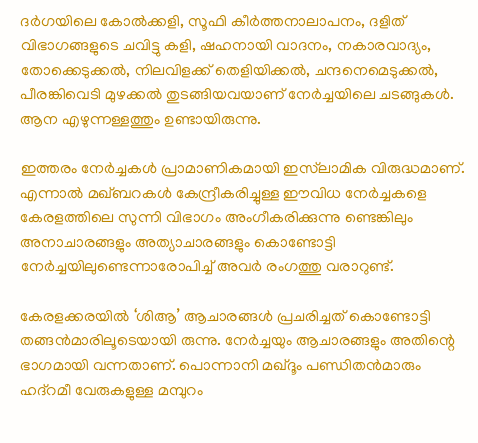ദര്‍ഗയിലെ കോല്‍ക്കളി, സൂഫി കീര്‍ത്തനാലാപനം, ദളിത് വിഭാഗങ്ങളുടെ ചവിട്ടു കളി, ഷഹനായി വാദനം, നകാരവാദ്യം, തോക്കെടുക്കല്‍, നിലവിളക്ക് തെളിയിക്കല്‍, ചന്ദനെമെടുക്കല്‍, പീരങ്കിവെടി മുഴക്കല്‍ തുടങ്ങിയവയാണ് നേര്‍ച്ചയിലെ ചടങ്ങുകള്‍. ആന എഴുന്നള്ളത്തും ഉണ്ടായിരുന്നു.

ഇത്തരം നേര്‍ച്ചകള്‍ പ്രാമാണികമായി ഇസ്‌ലാമിക വിരുദ്ധമാണ്. എന്നാല്‍ മഖ്ബറകള്‍ കേന്ദ്രീകരിച്ചുള്ള ഈവിധ നേര്‍ച്ചകളെ കേരളത്തിലെ സുന്നി വിഭാഗം അംഗീകരിക്കുന്നു ണ്ടെങ്കിലും അനാചാരങ്ങളും അത്യാചാരങ്ങളും കൊണ്ടോട്ടി നേര്‍ച്ചയിലുണ്ടെന്നാരോപിച്ച് അവര്‍ രംഗത്തു വരാറുണ്ട്.

കേരളക്കരയില്‍ ‘ശിആ’ ആചാരങ്ങള്‍ പ്രചരിച്ചത് കൊണ്ടോട്ടി തങ്ങന്‍മാരിലൂടെയായി രുന്നു. നേര്‍ച്ചയും ആചാരങ്ങളും അതിന്റെ ഭാഗമായി വന്നതാണ്. പൊന്നാനി മഖ്ദൂം പണ്ഡിതന്‍മാരും ഹദ്‌റമീ വേരുകളുള്ള മമ്പുറം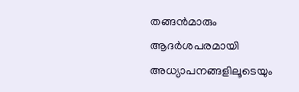തങ്ങന്‍മാരും ആദര്‍ശപരമായി അധ്യാപനങ്ങളിലൂടെയും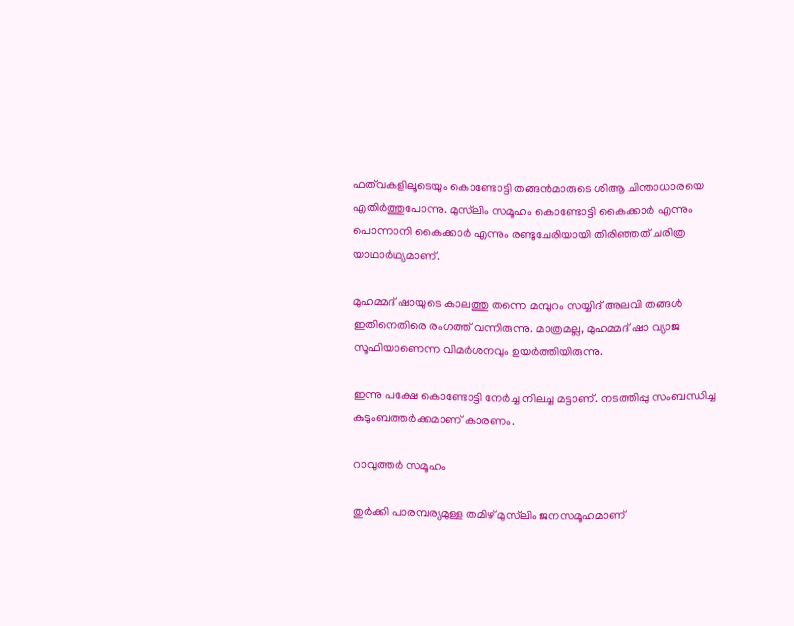ഫത്‌വകളിലൂടെയും കൊണ്ടോട്ടി തങ്ങന്‍മാരുടെ ശിആ ചിന്താധാരയെ എതിര്‍ത്തുപോന്നു. മുസ്‌ലിം സമൂഹം കൊണ്ടോട്ടി കൈക്കാര്‍ എന്നും പൊന്നാനി കൈക്കാര്‍ എന്നും രണ്ടുചേരിയായി തിരിഞ്ഞത് ചരിത്ര യാഥാര്‍ഥ്യമാണ്.

മുഹമ്മദ് ഷായുടെ കാലത്തു തന്നെ മമ്പുറം സയ്യിദ് അലവി തങ്ങള്‍ ഇതിനെതിരെ രംഗത്ത് വന്നിരുന്നു. മാത്രമല്ല, മുഹമ്മദ് ഷാ വ്യാജ സൂഫിയാണെന്ന വിമര്‍ശനവും ഉയര്‍ത്തിയിരുന്നു.

ഇന്നു പക്ഷേ കൊണ്ടോട്ടി നേര്‍ച്ച നിലച്ച മട്ടാണ്. നടത്തിപ്പു സംബന്ധിച്ച കുടുംബത്തര്‍ക്കമാണ് കാരണം.

റാവുത്തര്‍ സമൂഹം

തുര്‍ക്കി പാരമ്പര്യമുള്ള തമിഴ് മുസ്‌ലിം ജനസമൂഹമാണ്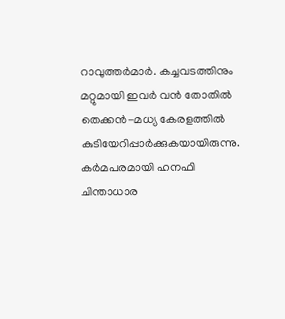റാവുത്തര്‍മാര്‍. കച്ചവടത്തിനും മറ്റുമായി ഇവര്‍ വന്‍ തോതില്‍ തെക്കന്‍-മധ്യ കേരളത്തില്‍ കുടിയേറിപ്പാര്‍ക്കുകയായിരുന്നു. കര്‍മപരമായി ഹനഫി ചിന്താധാര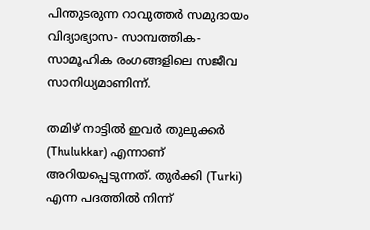പിന്തുടരുന്ന റാവുത്തര്‍ സമുദായം വിദ്യാഭ്യാസ- സാമ്പത്തിക-സാമൂഹിക രംഗങ്ങളിലെ സജീവ സാനിധ്യമാണിന്ന്.

തമിഴ് നാട്ടില്‍ ഇവര്‍ തുലുക്കര്‍ (Thulukkar) എന്നാണ് അറിയപ്പെടുന്നത്. തുര്‍ക്കി (Turki) എന്ന പദത്തില്‍ നിന്ന്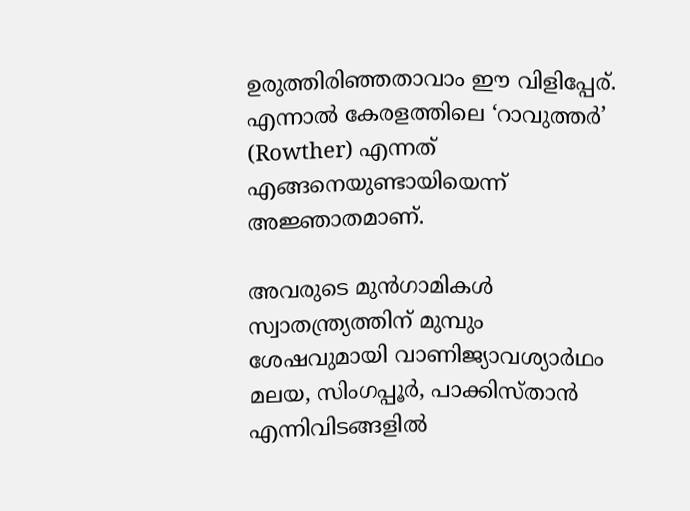ഉരുത്തിരിഞ്ഞതാവാം ഈ വിളിപ്പേര്. എന്നാല്‍ കേരളത്തിലെ ‘റാവുത്തര്‍’ (Rowther) എന്നത് എങ്ങനെയുണ്ടായിയെന്ന് അജ്ഞാതമാണ്.

അവരുടെ മുന്‍ഗാമികള്‍ സ്വാതന്ത്ര്യത്തിന് മുമ്പും ശേഷവുമായി വാണിജ്യാവശ്യാര്‍ഥം മലയ, സിംഗപ്പൂര്‍, പാക്കിസ്താന്‍ എന്നിവിടങ്ങളില്‍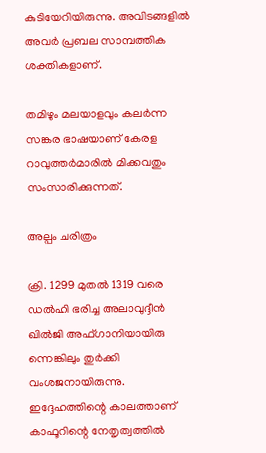കുടിയേറിയിരുന്നു. അവിടങ്ങളില്‍ അവര്‍ പ്രബല സാമ്പത്തിക ശക്തികളാണ്.

തമിഴും മലയാളവും കലര്‍ന്ന സങ്കര ഭാഷയാണ് കേരള റാവുത്തര്‍മാരില്‍ മിക്കവതും സംസാരിക്കുന്നത്.

അല്പം ചരിത്രം

ക്രി. 1299 മുതല്‍ 1319 വരെ ഡല്‍ഹി ഭരിച്ച അലാവുദ്ദീന്‍ ഖില്‍ജി അഫ്ഗാനിയായിരു ന്നെങ്കിലും തുര്‍ക്കി വംശജനായിരുന്നു. ഇദ്ദേഹത്തിന്റെ കാലത്താണ് കാഫൂറിന്റെ നേതൃത്വത്തില്‍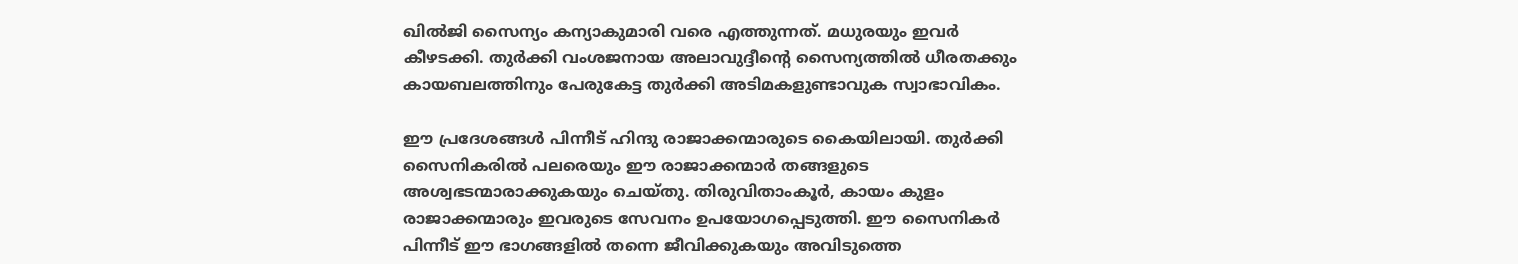ഖില്‍ജി സൈന്യം കന്യാകുമാരി വരെ എത്തുന്നത്. മധുരയും ഇവര്‍ കീഴടക്കി. തുര്‍ക്കി വംശജനായ അലാവുദ്ദീന്റെ സൈന്യത്തില്‍ ധീരതക്കും കായബലത്തിനും പേരുകേട്ട തുര്‍ക്കി അടിമകളുണ്ടാവുക സ്വാഭാവികം.

ഈ പ്രദേശങ്ങള്‍ പിന്നീട് ഹിന്ദു രാജാക്കന്മാരുടെ കൈയിലായി. തുര്‍ക്കി സൈനികരില്‍ പലരെയും ഈ രാജാക്കന്മാര്‍ തങ്ങളുടെ അശ്വഭടന്മാരാക്കുകയും ചെയ്തു. തിരുവിതാംകൂര്‍, കായം കുളം രാജാക്കന്മാരും ഇവരുടെ സേവനം ഉപയോഗപ്പെടുത്തി. ഈ സൈനികര്‍ പിന്നീട് ഈ ഭാഗങ്ങളില്‍ തന്നെ ജീവിക്കുകയും അവിടുത്തെ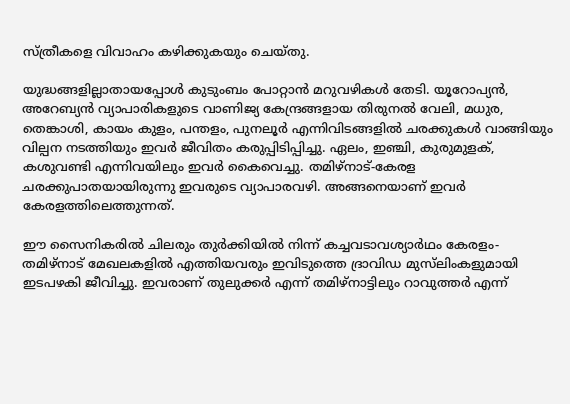സ്ത്രീകളെ വിവാഹം കഴിക്കുകയും ചെയ്തു.

യുദ്ധങ്ങളില്ലാതായപ്പോള്‍ കുടുംബം പോറ്റാന്‍ മറുവഴികള്‍ തേടി. യൂറോപ്യന്‍, അറേബ്യന്‍ വ്യാപാരികളുടെ വാണിജ്യ കേന്ദ്രങ്ങളായ തിരുനല്‍ വേലി, മധുര, തെങ്കാശി, കായം കുളം, പന്തളം, പുനലൂര്‍ എന്നിവിടങ്ങളില്‍ ചരക്കുകള്‍ വാങ്ങിയും വില്പന നടത്തിയും ഇവര്‍ ജീവിതം കരുപ്പിടിപ്പിച്ചു. ഏലം, ഇഞ്ചി, കുരുമുളക്, കശുവണ്ടി എന്നിവയിലും ഇവര്‍ കൈവെച്ചു. തമിഴ്‌നാട്-കേരള ചരക്കുപാതയായിരുന്നു ഇവരുടെ വ്യാപാരവഴി. അങ്ങനെയാണ് ഇവര്‍ കേരളത്തിലെത്തുന്നത്.

ഈ സൈനികരില്‍ ചിലരും തുര്‍ക്കിയില്‍ നിന്ന് കച്ചവടാവശ്യാര്‍ഥം കേരളം-തമിഴ്‌നാട് മേഖലകളില്‍ എത്തിയവരും ഇവിടുത്തെ ദ്രാവിഡ മുസ്‌ലിംകളുമായി ഇടപഴകി ജീവിച്ചു. ഇവരാണ് തുലുക്കര്‍ എന്ന് തമിഴ്‌നാട്ടിലും റാവുത്തര്‍ എന്ന്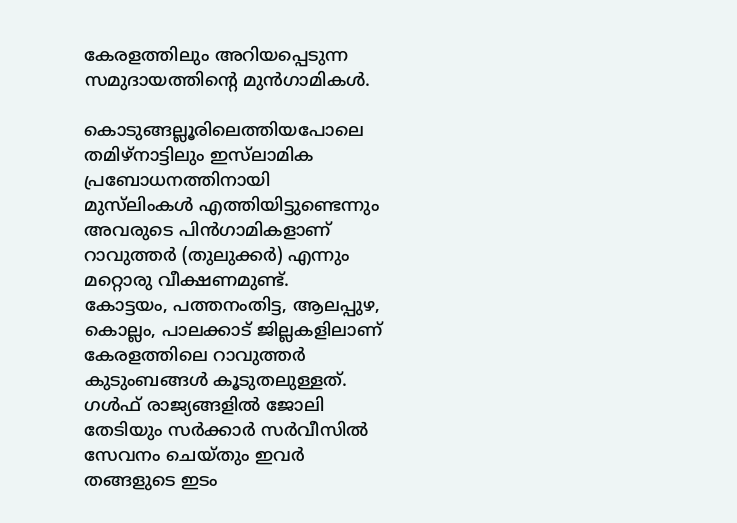കേരളത്തിലും അറിയപ്പെടുന്ന സമുദായത്തിന്റെ മുന്‍ഗാമികള്‍.

കൊടുങ്ങല്ലൂരിലെത്തിയപോലെ തമിഴ്‌നാട്ടിലും ഇസ്‌ലാമിക പ്രബോധനത്തിനായി മുസ്‌ലിംകള്‍ എത്തിയിട്ടുണ്ടെന്നും അവരുടെ പിന്‍ഗാമികളാണ് റാവുത്തര്‍ (തുലുക്കര്‍) എന്നും മറ്റൊരു വീക്ഷണമുണ്ട്.
കോട്ടയം, പത്തനംതിട്ട, ആലപ്പുഴ, കൊല്ലം, പാലക്കാട് ജില്ലകളിലാണ് കേരളത്തിലെ റാവുത്തര്‍ കുടുംബങ്ങള്‍ കൂടുതലുള്ളത്. ഗള്‍ഫ് രാജ്യങ്ങളില്‍ ജോലി തേടിയും സര്‍ക്കാര്‍ സര്‍വീസില്‍ സേവനം ചെയ്തും ഇവര്‍ തങ്ങളുടെ ഇടം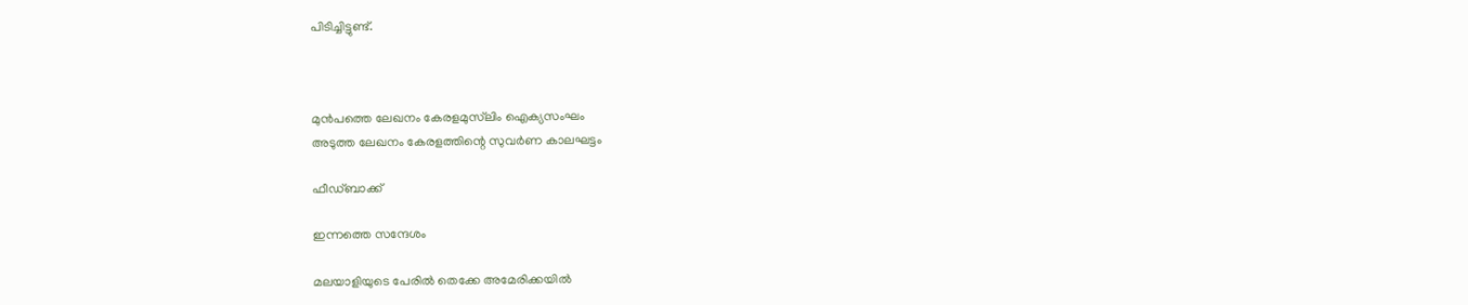പിടിച്ചിട്ടുണ്ട്.



മുൻപത്തെ ലേഖനം കേരളമുസ്‌ലിം ഐക്യസംഘം
അടുത്ത ലേഖനം കേരളത്തിന്റെ സുവര്‍ണ കാലഘട്ടം

ഫീഡ്ബാക്ക്

ഇന്നത്തെ സന്ദേശം

മലയാളിയുടെ പേരിൽ തെക്കേ അമേരിക്കയിൽ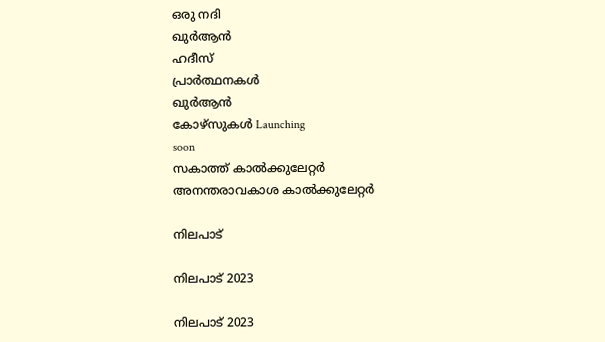ഒരു നദി
ഖുർആൻ
ഹദീസ്
പ്രാർത്ഥനകൾ
ഖുർആൻ
കോഴ്സുകൾ Launching
soon
സകാത്ത് കാൽക്കുലേറ്റർ
അനന്തരാവകാശ കാൽക്കുലേറ്റർ

നിലപാട്

നിലപാട് 2023

നിലപാട് 2023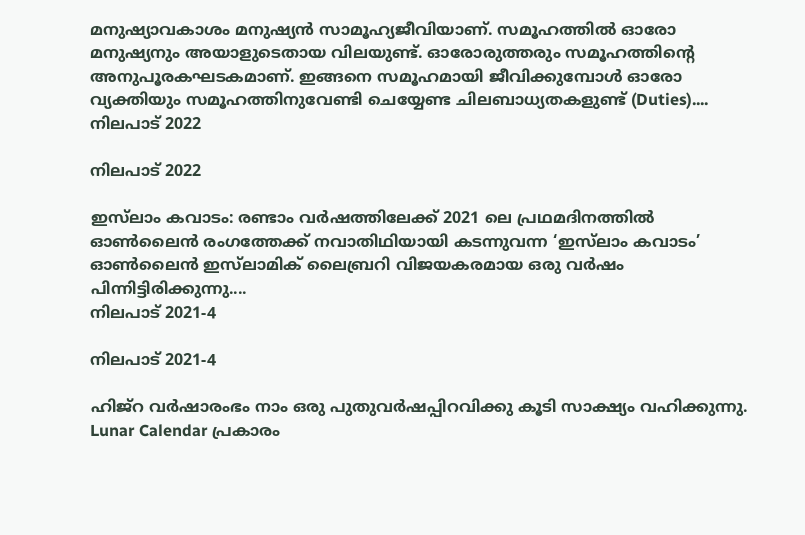മനുഷ്യാവകാശം മനുഷ്യന്‍ സാമൂഹ്യജീവിയാണ്. സമൂഹത്തില്‍ ഓരോ മനുഷ്യനും അയാളുടെതായ വിലയുണ്ട്. ഓരോരുത്തരും സമൂഹത്തിന്റെ അനുപൂരകഘടകമാണ്. ഇങ്ങനെ സമൂഹമായി ജീവിക്കുമ്പോള്‍ ഓരോ വ്യക്തിയും സമൂഹത്തിനുവേണ്ടി ചെയ്യേണ്ട ചിലബാധ്യതകളുണ്ട് (Duties)....
നിലപാട് 2022

നിലപാട് 2022

ഇസ്‌ലാം കവാടം: രണ്ടാം വര്‍ഷത്തിലേക്ക് 2021 ലെ പ്രഥമദിനത്തില്‍ ഓണ്‍ലൈന്‍ രംഗത്തേക്ക് നവാതിഥിയായി കടന്നുവന്ന ‘ഇസ്‌ലാം കവാടം’ ഓണ്‍ലൈന്‍ ഇസ്‌ലാമിക് ലൈബ്രറി വിജയകരമായ ഒരു വര്‍ഷം പിന്നിട്ടിരിക്കുന്നു....
നിലപാട് 2021-4

നിലപാട് 2021-4

ഹിജ്‌റ വര്‍ഷാരംഭം നാം ഒരു പുതുവര്‍ഷപ്പിറവിക്കു കൂടി സാക്ഷ്യം വഹിക്കുന്നു. Lunar Calendar പ്രകാരം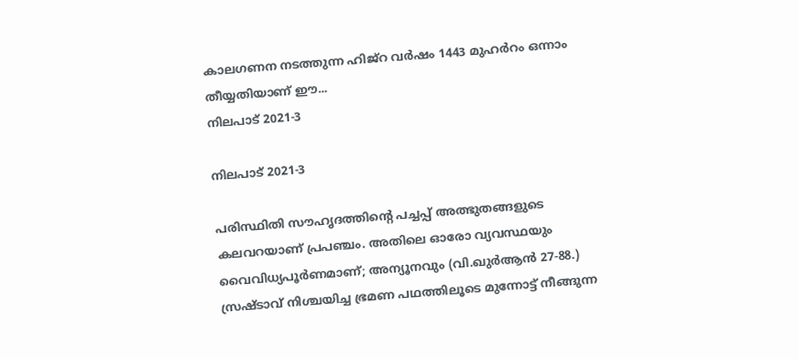കാലഗണന നടത്തുന്ന ഹിജ്‌റ വര്‍ഷം 1443 മുഹര്‍റം ഒന്നാം തീയ്യതിയാണ് ഈ...
നിലപാട് 2021-3

നിലപാട് 2021-3

പരിസ്ഥിതി സൗഹൃദത്തിന്റെ പച്ചപ്പ് അത്ഭുതങ്ങളുടെ കലവറയാണ് പ്രപഞ്ചം. അതിലെ ഓരോ വ്യവസ്ഥയും വൈവിധ്യപൂര്‍ണമാണ്; അന്യൂനവും (വി.ഖുര്‍ആന്‍ 27-88.) സ്രഷ്ടാവ് നിശ്ചയിച്ച ഭ്രമണ പഥത്തിലൂടെ മുന്നോട്ട് നീങ്ങുന്ന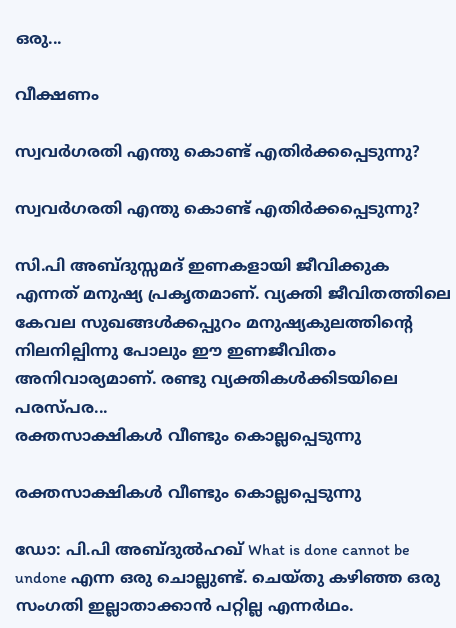ഒരു...

വീക്ഷണം

സ്വവര്‍ഗരതി എന്തു കൊണ്ട് എതിര്‍ക്കപ്പെടുന്നു?

സ്വവര്‍ഗരതി എന്തു കൊണ്ട് എതിര്‍ക്കപ്പെടുന്നു?

സി.പി അബ്ദുസ്സമദ് ഇണകളായി ജീവിക്കുക എന്നത് മനുഷ്യ പ്രകൃതമാണ്. വ്യക്തി ജീവിതത്തിലെ കേവല സുഖങ്ങള്‍ക്കപ്പുറം മനുഷ്യകുലത്തിന്റെ നിലനില്പിന്നു പോലും ഈ ഇണജീവിതം അനിവാര്യമാണ്. രണ്ടു വ്യക്തികള്‍ക്കിടയിലെ പരസ്പര...
രക്തസാക്ഷികള്‍ വീണ്ടും കൊല്ലപ്പെടുന്നു

രക്തസാക്ഷികള്‍ വീണ്ടും കൊല്ലപ്പെടുന്നു

ഡോ: പി.പി അബ്ദുല്‍ഹഖ് What is done cannot be undone എന്ന ഒരു ചൊല്ലുണ്ട്. ചെയ്തു കഴിഞ്ഞ ഒരു സംഗതി ഇല്ലാതാക്കാന്‍ പറ്റില്ല എന്നര്‍ഥം.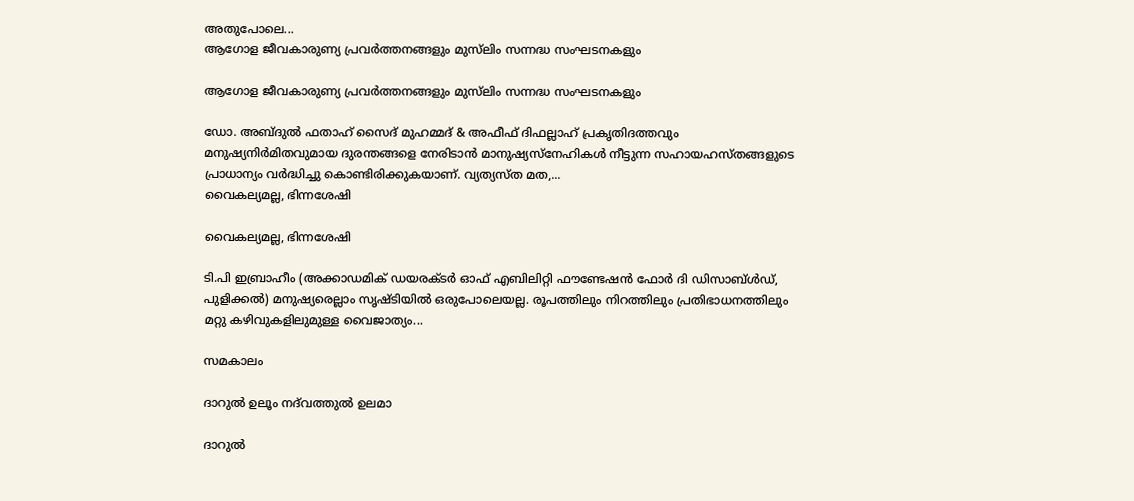അതുപോലെ...
ആഗോള ജീവകാരുണ്യ പ്രവര്‍ത്തനങ്ങളും മുസ്‌ലിം സന്നദ്ധ സംഘടനകളും

ആഗോള ജീവകാരുണ്യ പ്രവര്‍ത്തനങ്ങളും മുസ്‌ലിം സന്നദ്ധ സംഘടനകളും

ഡോ. അബ്ദുല്‍ ഫതാഹ് സൈദ് മുഹമ്മദ് & അഫീഫ് ദിഫല്ലാഹ് പ്രകൃതിദത്തവും മനുഷ്യനിര്‍മിതവുമായ ദുരന്തങ്ങളെ നേരിടാന്‍ മാനുഷ്യസ്‌നേഹികള്‍ നീട്ടുന്ന സഹായഹസ്തങ്ങളുടെ പ്രാധാന്യം വര്‍ദ്ധിച്ചു കൊണ്ടിരിക്കുകയാണ്. വ്യത്യസ്ത മത,...
വൈകല്യമല്ല, ഭിന്നശേഷി

വൈകല്യമല്ല, ഭിന്നശേഷി

ടി.പി ഇബ്രാഹീം (അക്കാഡമിക് ഡയരക്ടര്‍ ഓഫ് എബിലിറ്റി ഫൗണ്ടേഷന്‍ ഫോര്‍ ദി ഡിസാബ്ള്‍ഡ്, പുളിക്കല്‍) മനുഷ്യരെല്ലാം സൃഷ്ടിയില്‍ ഒരുപോലെയല്ല. രൂപത്തിലും നിറത്തിലും പ്രതിഭാധനത്തിലും മറ്റു കഴിവുകളിലുമുള്ള വൈജാത്യം...

സമകാലം

ദാറുല്‍ ഉലൂം നദ്‌വത്തുല്‍ ഉലമാ

ദാറുല്‍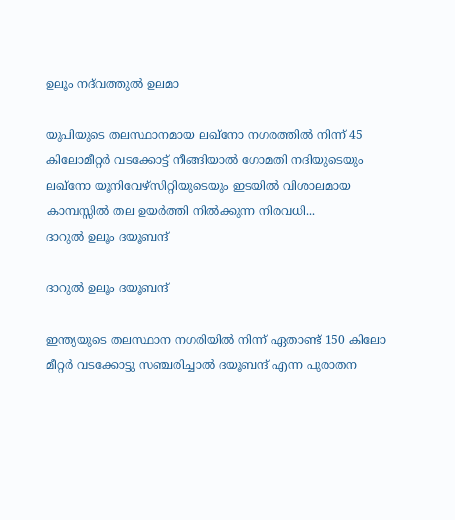ഉലൂം നദ്‌വത്തുല്‍ ഉലമാ

യുപിയുടെ തലസ്ഥാനമായ ലഖ്‌നോ നഗരത്തില്‍ നിന്ന് 45 കിലോമീറ്റര്‍ വടക്കോട്ട് നീങ്ങിയാല്‍ ഗോമതി നദിയുടെയും ലഖ്‌നോ യൂനിവേഴ്‌സിറ്റിയുടെയും ഇടയില്‍ വിശാലമായ കാമ്പസ്സില്‍ തല ഉയര്‍ത്തി നില്‍ക്കുന്ന നിരവധി...
ദാറുല്‍ ഉലൂം ദയൂബന്ദ്

ദാറുല്‍ ഉലൂം ദയൂബന്ദ്

ഇന്ത്യയുടെ തലസ്ഥാന നഗരിയില്‍ നിന്ന് ഏതാണ്ട് 150 കിലോ മീറ്റര്‍ വടക്കോട്ടു സഞ്ചരിച്ചാല്‍ ദയൂബന്ദ് എന്ന പുരാതന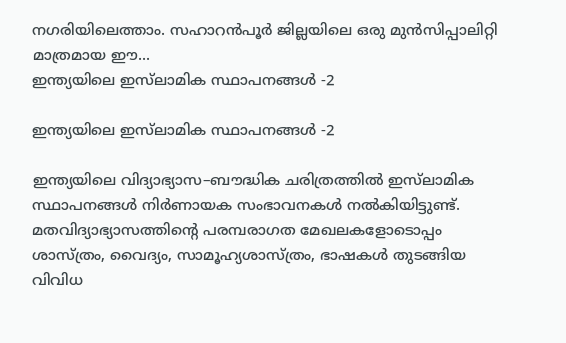നഗരിയിലെത്താം. സഹാറന്‍പൂര്‍ ജില്ലയിലെ ഒരു മുന്‍സിപ്പാലിറ്റി മാത്രമായ ഈ...
ഇന്ത്യയിലെ ഇസ്‌ലാമിക സ്ഥാപനങ്ങള്‍ -2

ഇന്ത്യയിലെ ഇസ്‌ലാമിക സ്ഥാപനങ്ങള്‍ -2

ഇന്ത്യയിലെ വിദ്യാഭ്യാസ–ബൗദ്ധിക ചരിത്രത്തില്‍ ഇസ്‌ലാമിക സ്ഥാപനങ്ങള്‍ നിര്‍ണായക സംഭാവനകള്‍ നല്‍കിയിട്ടുണ്ട്. മതവിദ്യാഭ്യാസത്തിന്റെ പരമ്പരാഗത മേഖലകളോടൊപ്പം ശാസ്ത്രം, വൈദ്യം, സാമൂഹ്യശാസ്ത്രം, ഭാഷകള്‍ തുടങ്ങിയ വിവിധ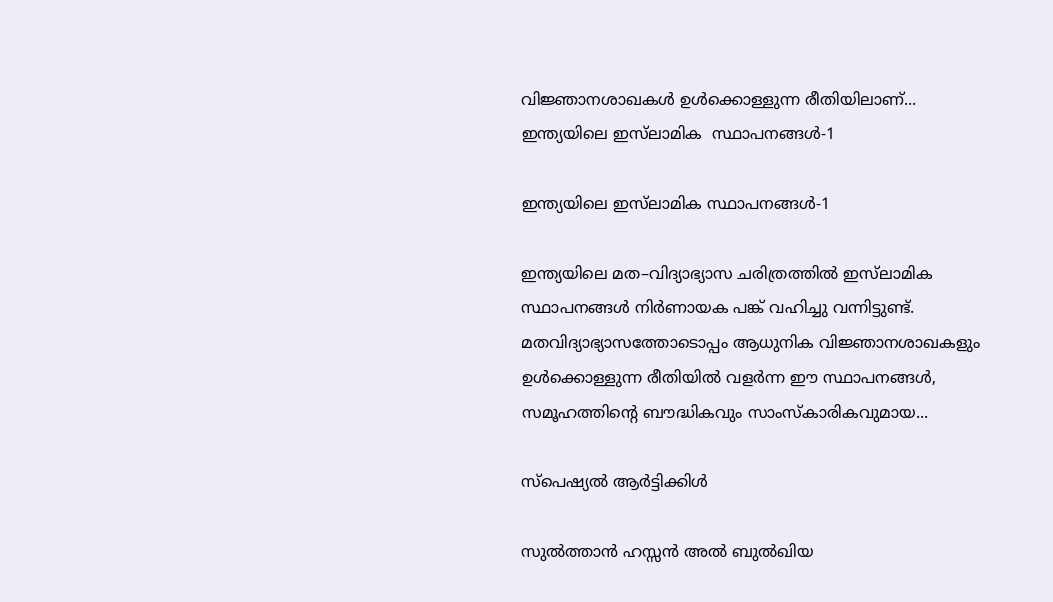വിജ്ഞാനശാഖകള്‍ ഉള്‍ക്കൊള്ളുന്ന രീതിയിലാണ്...
ഇന്ത്യയിലെ ഇസ്‌ലാമിക  സ്ഥാപനങ്ങള്‍-1

ഇന്ത്യയിലെ ഇസ്‌ലാമിക സ്ഥാപനങ്ങള്‍-1

ഇന്ത്യയിലെ മത–വിദ്യാഭ്യാസ ചരിത്രത്തില്‍ ഇസ്‌ലാമിക സ്ഥാപനങ്ങള്‍ നിര്‍ണായക പങ്ക് വഹിച്ചു വന്നിട്ടുണ്ട്. മതവിദ്യാഭ്യാസത്തോടൊപ്പം ആധുനിക വിജ്ഞാനശാഖകളും ഉള്‍ക്കൊള്ളുന്ന രീതിയില്‍ വളര്‍ന്ന ഈ സ്ഥാപനങ്ങള്‍, സമൂഹത്തിന്റെ ബൗദ്ധികവും സാംസ്‌കാരികവുമായ...

സ്പെഷ്യൽ ആർട്ടിക്കിൾ

സുല്‍ത്താന്‍ ഹസ്സന്‍ അല്‍ ബുല്‍ഖിയ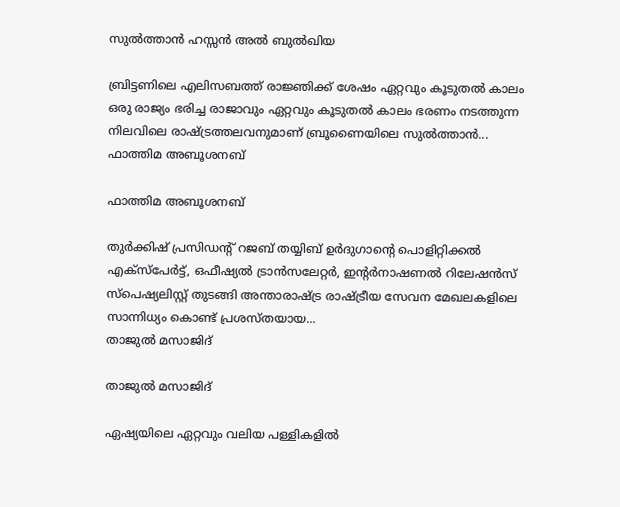സുല്‍ത്താന്‍ ഹസ്സന്‍ അല്‍ ബുല്‍ഖിയ

ബ്രിട്ടണിലെ എലിസബത്ത് രാജ്ഞിക്ക് ശേഷം ഏറ്റവും കൂടുതല്‍ കാലം ഒരു രാജ്യം ഭരിച്ച രാജാവും ഏറ്റവും കൂടുതല്‍ കാലം ഭരണം നടത്തുന്ന നിലവിലെ രാഷ്ട്രത്തലവനുമാണ് ബ്രൂണൈയിലെ സുല്‍ത്താന്‍...
ഫാത്തിമ അബൂശനബ്

ഫാത്തിമ അബൂശനബ്

തുര്‍ക്കിഷ് പ്രസിഡന്റ് റജബ് തയ്യിബ് ഉര്‍ദുഗാന്റെ പൊളിറ്റിക്കല്‍ എക്‌സ്‌പേര്‍ട്ട്, ഒഫീഷ്യല്‍ ട്രാന്‍സലേറ്റര്‍, ഇന്റര്‍നാഷണല്‍ റിലേഷന്‍സ് സ്‌പെഷ്യലിസ്റ്റ് തുടങ്ങി അന്താരാഷ്ട്ര രാഷ്ട്രീയ സേവന മേഖലകളിലെ സാന്നിധ്യം കൊണ്ട് പ്രശസ്തയായ...
താജുല്‍ മസാജിദ്

താജുല്‍ മസാജിദ്

ഏഷ്യയിലെ ഏറ്റവും വലിയ പള്ളികളില്‍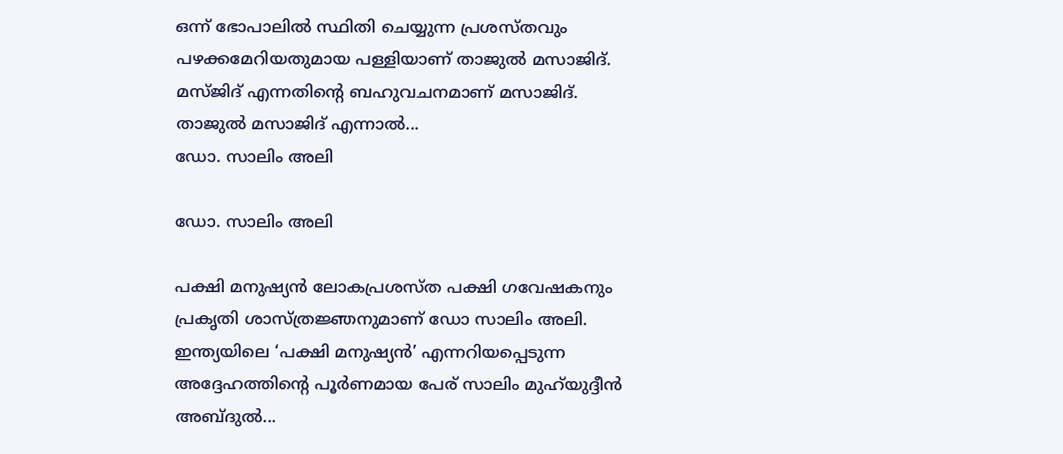ഒന്ന് ഭോപാലില്‍ സ്ഥിതി ചെയ്യുന്ന പ്രശസ്തവും പഴക്കമേറിയതുമായ പള്ളിയാണ് താജുല്‍ മസാജിദ്. മസ്ജിദ് എന്നതിന്റെ ബഹുവചനമാണ് മസാജിദ്. താജുല്‍ മസാജിദ് എന്നാല്‍...
ഡോ. സാലിം അലി

ഡോ. സാലിം അലി

പക്ഷി മനുഷ്യന്‍ ലോകപ്രശസ്ത പക്ഷി ഗവേഷകനും പ്രകൃതി ശാസ്ത്രജ്ഞനുമാണ് ഡോ സാലിം അലി. ഇന്ത്യയിലെ ‘പക്ഷി മനുഷ്യന്‍’ എന്നറിയപ്പെടുന്ന അദ്ദേഹത്തിന്റെ പൂര്‍ണമായ പേര് സാലിം മുഹ്‌യുദ്ദീന്‍ അബ്ദുല്‍...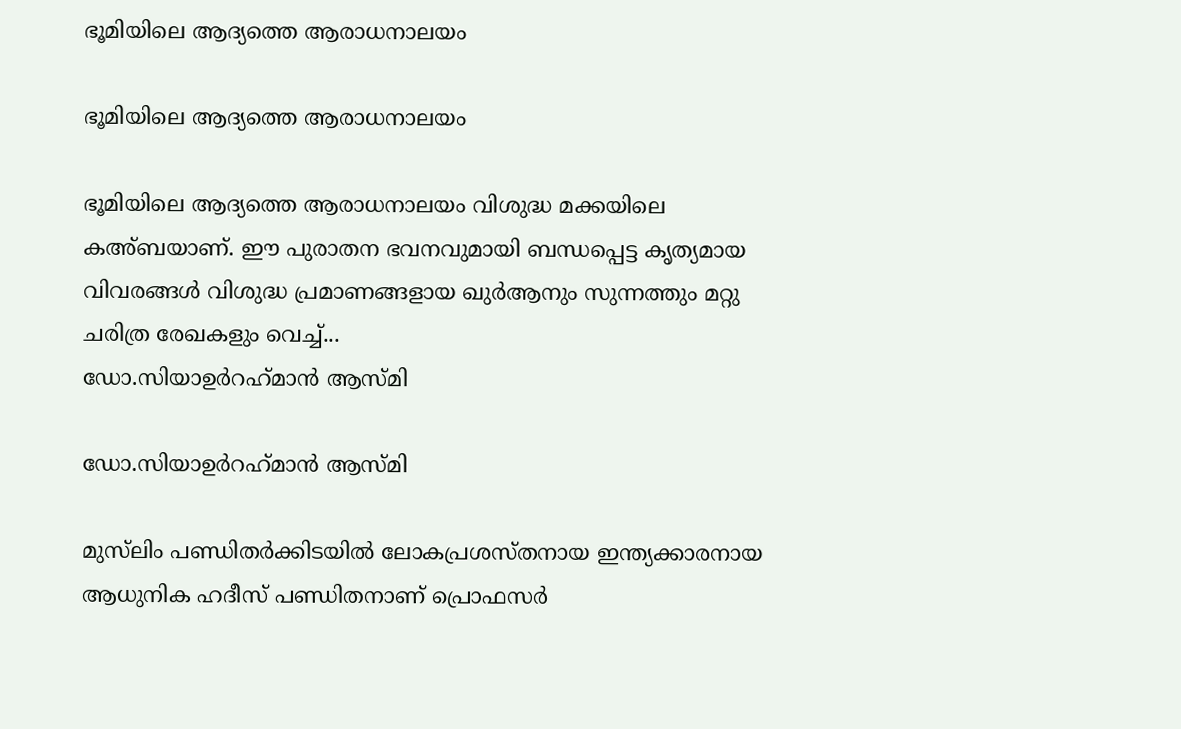ഭൂമിയിലെ ആദ്യത്തെ ആരാധനാലയം

ഭൂമിയിലെ ആദ്യത്തെ ആരാധനാലയം

ഭൂമിയിലെ ആദ്യത്തെ ആരാധനാലയം വിശുദ്ധ മക്കയിലെ കഅ്ബയാണ്. ഈ പുരാതന ഭവനവുമായി ബന്ധപ്പെട്ട കൃത്യമായ വിവരങ്ങള്‍ വിശുദ്ധ പ്രമാണങ്ങളായ ഖുര്‍ആനും സുന്നത്തും മറ്റു ചരിത്ര രേഖകളും വെച്ച്...
ഡോ.സിയാഉര്‍റഹ്‌മാന്‍ ആസ്മി

ഡോ.സിയാഉര്‍റഹ്‌മാന്‍ ആസ്മി

മുസ്‌ലിം പണ്ഡിതര്‍ക്കിടയില്‍ ലോകപ്രശസ്തനായ ഇന്ത്യക്കാരനായ ആധുനിക ഹദീസ് പണ്ഡിതനാണ് പ്രൊഫസര്‍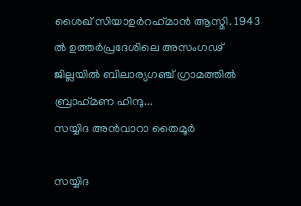ശൈഖ് സിയാഉര്‍റഹ്‌മാന്‍ ആസ്മി. 1943 ല്‍ ഉത്തര്‍പ്രദേശിലെ അസംഗഢ് ജില്ലയില്‍ ബിലാര്യഗഞ്ച് ഗ്രാമത്തില്‍ ബ്രാഹ്‌മണ ഹിന്ദു...
സയ്യിദ അന്‍വാറാ തൈമൂര്‍

സയ്യിദ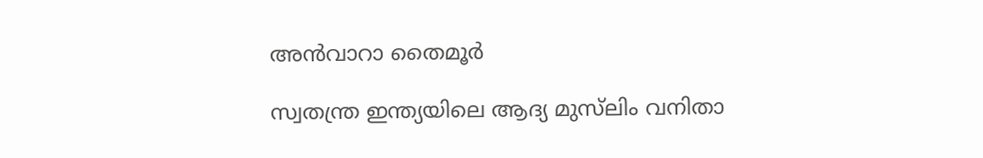അന്‍വാറാ തൈമൂര്‍

സ്വതന്ത്ര ഇന്ത്യയിലെ ആദ്യ മുസ്‌ലിം വനിതാ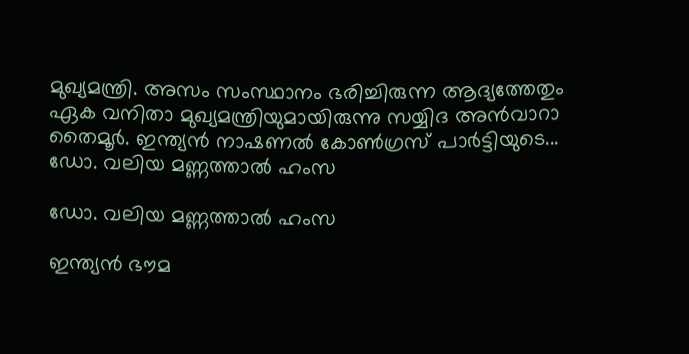മുഖ്യമന്ത്രി. അസം സംസ്ഥാനം ഭരിച്ചിരുന്ന ആദ്യത്തേതും ഏക വനിതാ മുഖ്യമന്ത്രിയുമായിരുന്നു സയ്യിദ അന്‍വാറാ തൈമൂര്‍. ഇന്ത്യന്‍ നാഷണല്‍ കോണ്‍ഗ്രസ് പാര്‍ട്ടിയുടെ...
ഡോ. വലിയ മണ്ണത്താല്‍ ഹംസ

ഡോ. വലിയ മണ്ണത്താല്‍ ഹംസ

ഇന്ത്യന്‍ ഭൗമ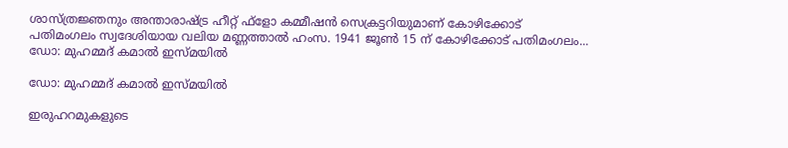ശാസ്ത്രജ്ഞനും അന്താരാഷ്ട്ര ഹീറ്റ് ഫ്‌ളോ കമ്മീഷന്‍ സെക്രട്ടറിയുമാണ് കോഴിക്കോട് പതിമംഗലം സ്വദേശിയായ വലിയ മണ്ണത്താല്‍ ഹംസ. 1941 ജൂണ്‍ 15 ന് കോഴിക്കോട് പതിമംഗലം...
ഡോ: മുഹമ്മദ് കമാല്‍ ഇസ്മയില്‍

ഡോ: മുഹമ്മദ് കമാല്‍ ഇസ്മയില്‍

ഇരുഹറമുകളുടെ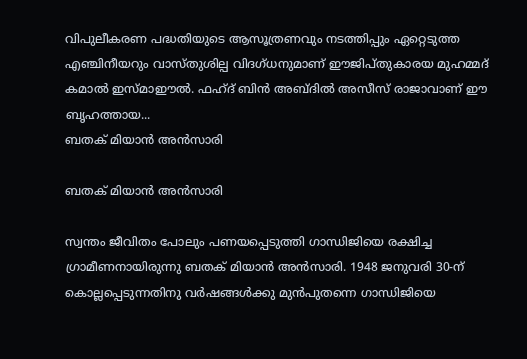വിപുലീകരണ പദ്ധതിയുടെ ആസൂത്രണവും നടത്തിപ്പും ഏറ്റെടുത്ത എഞ്ചിനീയറും വാസ്തുശില്പ വിദഗ്ധനുമാണ് ഈജിപ്തുകാരയ മുഹമ്മദ് കമാല്‍ ഇസ്മാഈല്‍. ഫഹ്ദ് ബിന്‍ അബ്ദില്‍ അസീസ് രാജാവാണ് ഈ ബൃഹത്തായ...
ബതക് മിയാന്‍ അന്‍സാരി

ബതക് മിയാന്‍ അന്‍സാരി

സ്വന്തം ജീവിതം പോലും പണയപ്പെടുത്തി ഗാന്ധിജിയെ രക്ഷിച്ച ഗ്രാമീണനായിരുന്നു ബതക് മിയാന്‍ അന്‍സാരി. 1948 ജനുവരി 30-ന് കൊല്ലപ്പെടുന്നതിനു വര്‍ഷങ്ങള്‍ക്കു മുന്‍പുതന്നെ ഗാന്ധിജിയെ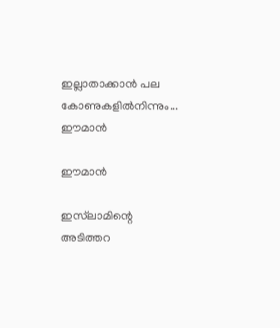ഇല്ലാതാക്കാന്‍ പല കോണുകളില്‍നിന്നും...
ഈമാന്‍

ഈമാന്‍

ഇസ്‌ലാമിന്റെ അടിത്തറ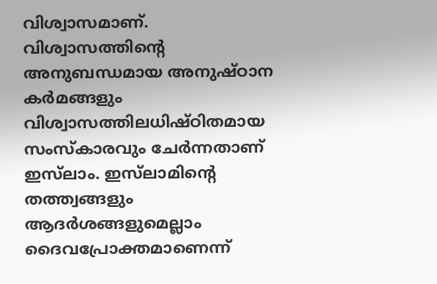വിശ്വാസമാണ്. വിശ്വാസത്തിന്റെ അനുബന്ധമായ അനുഷ്ഠാന കര്‍മങ്ങളും വിശ്വാസത്തിലധിഷ്ഠിതമായ സംസ്‌കാരവും ചേര്‍ന്നതാണ് ഇസ്‌ലാം. ഇസ്‌ലാമിന്റെ തത്ത്വങ്ങളും ആദര്‍ശങ്ങളുമെല്ലാം ദൈവപ്രോക്തമാണെന്ന്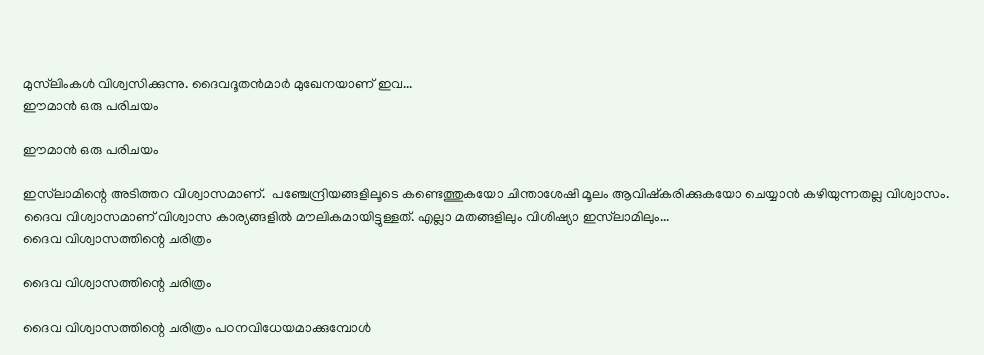മുസ്‌ലിംകള്‍ വിശ്വസിക്കുന്നു. ദൈവദൂതന്‍മാര്‍ മുഖേനയാണ് ഇവ...
ഈമാന്‍ ഒരു പരിചയം

ഈമാന്‍ ഒരു പരിചയം

ഇസ്‌ലാമിന്റെ അടിത്തറ വിശ്വാസമാണ്.  പഞ്ചേന്ദ്രിയങ്ങളിലൂടെ കണ്ടെത്തുകയോ ചിന്താശേഷി മൂലം ആവിഷ്‌കരിക്കുകയോ ചെയ്യാന്‍ കഴിയുന്നതല്ല വിശ്വാസം. ദൈവ വിശ്വാസമാണ് വിശ്വാസ കാര്യങ്ങളില്‍ മൗലികമായിട്ടുള്ളത്. എല്ലാ മതങ്ങളിലും വിശിഷ്യാ ഇസ്‌ലാമിലും...
ദൈവ വിശ്വാസത്തിന്റെ ചരിത്രം

ദൈവ വിശ്വാസത്തിന്റെ ചരിത്രം

ദൈവ വിശ്വാസത്തിന്റെ ചരിത്രം പഠനവിധേയമാക്കുമ്പോള്‍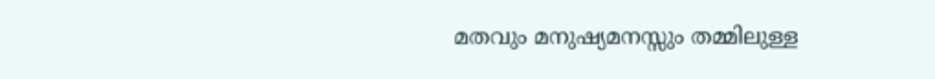മതവും മനുഷ്യമനസ്സും തമ്മിലുള്ള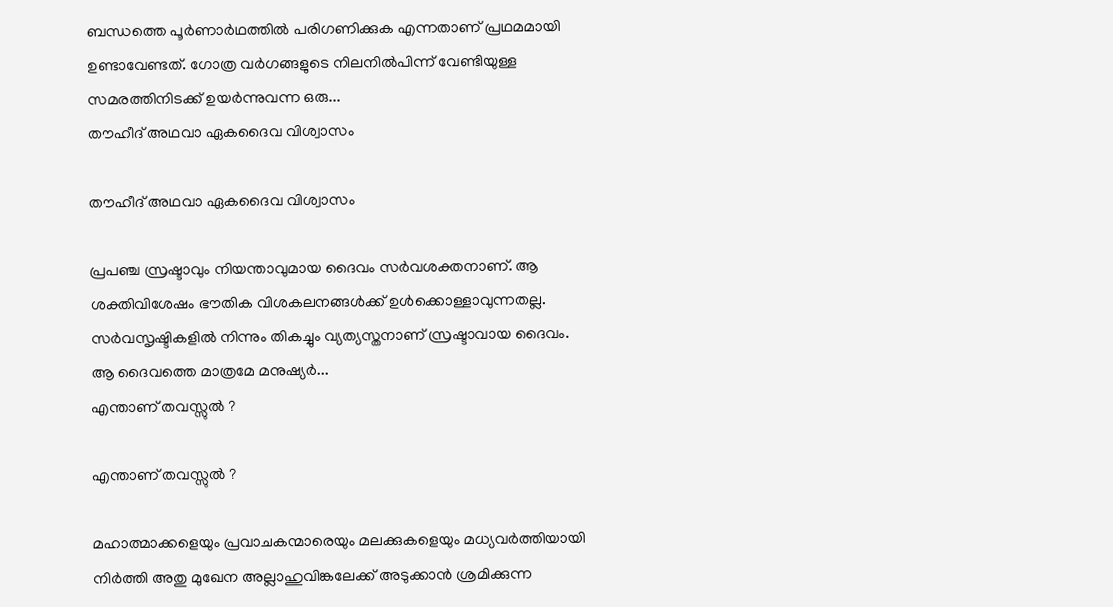ബന്ധത്തെ പൂര്‍ണാര്‍ഥത്തില്‍ പരിഗണിക്കുക എന്നതാണ് പ്രഥമമായി ഉണ്ടാവേണ്ടത്. ഗോത്ര വര്‍ഗങ്ങളുടെ നിലനില്‍പിന്ന് വേണ്ടിയുള്ള സമരത്തിനിടക്ക് ഉയര്‍ന്നുവന്ന ഒരു...
തൗഹീദ് അഥവാ ഏകദൈവ വിശ്വാസം

തൗഹീദ് അഥവാ ഏകദൈവ വിശ്വാസം

പ്രപഞ്ച സ്രഷ്ടാവും നിയന്താവുമായ ദൈവം സര്‍വശക്തനാണ്. ആ ശക്തിവിശേഷം ഭൗതിക വിശകലനങ്ങള്‍ക്ക് ഉള്‍ക്കൊള്ളാവുന്നതല്ല. സര്‍വസൃഷ്ടികളില്‍ നിന്നും തികച്ചും വ്യത്യസ്തനാണ് സ്രഷ്ടാവായ ദൈവം. ആ ദൈവത്തെ മാത്രമേ മനുഷ്യര്‍...
എന്താണ് തവസ്സുല്‍ ?

എന്താണ് തവസ്സുല്‍ ?

മഹാത്മാക്കളെയും പ്രവാചകന്മാരെയും മലക്കുകളെയും മധ്യവര്‍ത്തിയായി നിര്‍ത്തി അതു മുഖേന അല്ലാഹുവിങ്കലേക്ക് അടുക്കാന്‍ ശ്രമിക്കുന്ന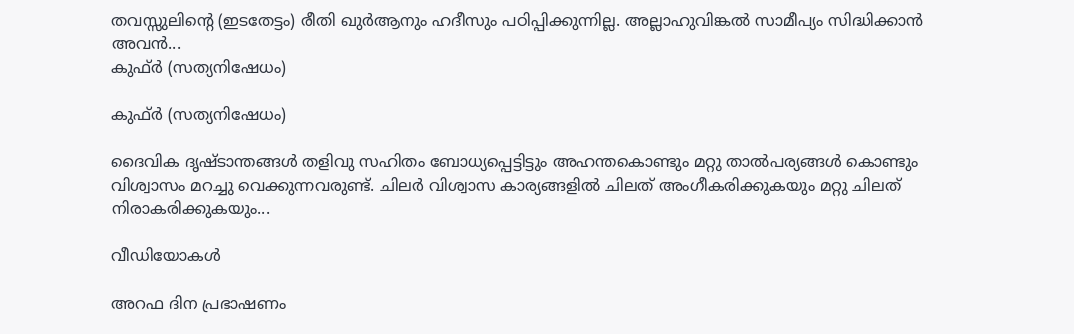തവസ്സുലിന്റെ (ഇടതേട്ടം) രീതി ഖുര്‍ആനും ഹദീസും പഠിപ്പിക്കുന്നില്ല. അല്ലാഹുവിങ്കല്‍ സാമീപ്യം സിദ്ധിക്കാന്‍ അവന്‍...
കുഫ്ര്‍ (സത്യനിഷേധം)

കുഫ്ര്‍ (സത്യനിഷേധം)

ദൈവിക ദൃഷ്‌ടാന്തങ്ങൾ തളിവു സഹിതം ബോധ്യപ്പെട്ടിട്ടും അഹന്തകൊണ്ടും മറ്റു താൽപര്യങ്ങൾ കൊണ്ടും വിശ്വാസം മറച്ചു വെക്കുന്നവരുണ്ട്‌. ചിലർ വിശ്വാസ കാര്യങ്ങളിൽ ചിലത്‌ അംഗീകരിക്കുകയും മറ്റു ചിലത്‌ നിരാകരിക്കുകയും...

വീഡിയോകൾ

അറഫ ദിന പ്രഭാഷണം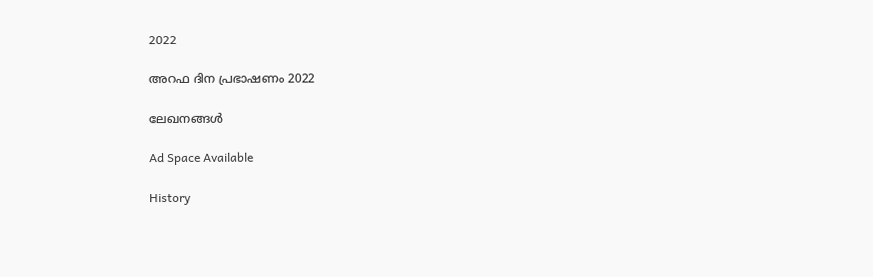2022

അറഫ ദിന പ്രഭാഷണം 2022

ലേഖനങ്ങൾ

Ad Space Available

History